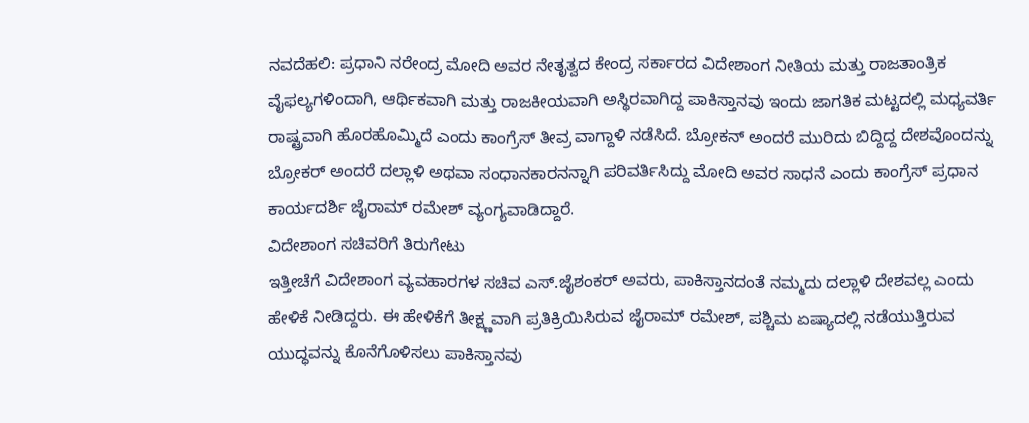ನವದೆಹಲಿ: ಪ್ರಧಾನಿ ನರೇಂದ್ರ ಮೋದಿ ಅವರ ನೇತೃತ್ವದ ಕೇಂದ್ರ ಸರ್ಕಾರದ ವಿದೇಶಾಂಗ ನೀತಿಯ ಮತ್ತು ರಾಜತಾಂತ್ರಿಕ ವೈಫಲ್ಯಗಳಿಂದಾಗಿ, ಆರ್ಥಿಕವಾಗಿ ಮತ್ತು ರಾಜಕೀಯವಾಗಿ ಅಸ್ಥಿರವಾಗಿದ್ದ ಪಾಕಿಸ್ತಾನವು ಇಂದು ಜಾಗತಿಕ ಮಟ್ಟದಲ್ಲಿ ಮಧ್ಯವರ್ತಿ ರಾಷ್ಟ್ರವಾಗಿ ಹೊರಹೊಮ್ಮಿದೆ ಎಂದು ಕಾಂಗ್ರೆಸ್ ತೀವ್ರ ವಾಗ್ದಾಳಿ ನಡೆಸಿದೆ. ಬ್ರೋಕನ್ ಅಂದರೆ ಮುರಿದು ಬಿದ್ದಿದ್ದ ದೇಶವೊಂದನ್ನು ಬ್ರೋಕರ್ ಅಂದರೆ ದಲ್ಲಾಳಿ ಅಥವಾ ಸಂಧಾನಕಾರನನ್ನಾಗಿ ಪರಿವರ್ತಿಸಿದ್ದು ಮೋದಿ ಅವರ ಸಾಧನೆ ಎಂದು ಕಾಂಗ್ರೆಸ್ ಪ್ರಧಾನ ಕಾರ್ಯದರ್ಶಿ ಜೈರಾಮ್ ರಮೇಶ್ ವ್ಯಂಗ್ಯವಾಡಿದ್ದಾರೆ.
ವಿದೇಶಾಂಗ ಸಚಿವರಿಗೆ ತಿರುಗೇಟು
ಇತ್ತೀಚೆಗೆ ವಿದೇಶಾಂಗ ವ್ಯವಹಾರಗಳ ಸಚಿವ ಎಸ್.ಜೈಶಂಕರ್ ಅವರು, ಪಾಕಿಸ್ತಾನದಂತೆ ನಮ್ಮದು ದಲ್ಲಾಳಿ ದೇಶವಲ್ಲ ಎಂದು ಹೇಳಿಕೆ ನೀಡಿದ್ದರು. ಈ ಹೇಳಿಕೆಗೆ ತೀಕ್ಷ್ಣವಾಗಿ ಪ್ರತಿಕ್ರಿಯಿಸಿರುವ ಜೈರಾಮ್ ರಮೇಶ್, ಪಶ್ಚಿಮ ಏಷ್ಯಾದಲ್ಲಿ ನಡೆಯುತ್ತಿರುವ ಯುದ್ಧವನ್ನು ಕೊನೆಗೊಳಿಸಲು ಪಾಕಿಸ್ತಾನವು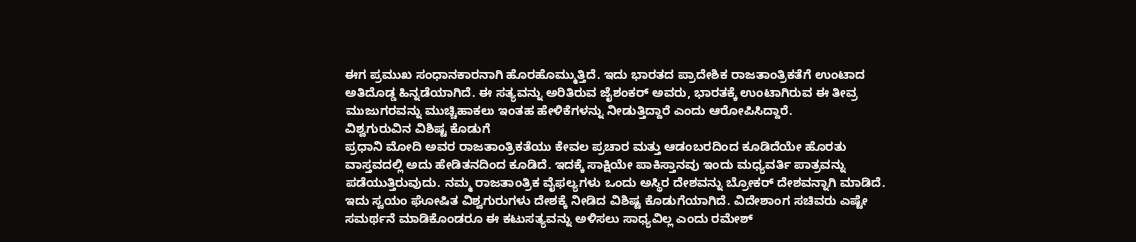ಈಗ ಪ್ರಮುಖ ಸಂಧಾನಕಾರನಾಗಿ ಹೊರಹೊಮ್ಮುತ್ತಿದೆ. ಇದು ಭಾರತದ ಪ್ರಾದೇಶಿಕ ರಾಜತಾಂತ್ರಿಕತೆಗೆ ಉಂಟಾದ ಅತಿದೊಡ್ಡ ಹಿನ್ನಡೆಯಾಗಿದೆ. ಈ ಸತ್ಯವನ್ನು ಅರಿತಿರುವ ಜೈಶಂಕರ್ ಅವರು, ಭಾರತಕ್ಕೆ ಉಂಟಾಗಿರುವ ಈ ತೀವ್ರ ಮುಜುಗರವನ್ನು ಮುಚ್ಚಿಹಾಕಲು ಇಂತಹ ಹೇಳಿಕೆಗಳನ್ನು ನೀಡುತ್ತಿದ್ದಾರೆ ಎಂದು ಆರೋಪಿಸಿದ್ದಾರೆ.
ವಿಶ್ವಗುರುವಿನ ವಿಶಿಷ್ಟ ಕೊಡುಗೆ
ಪ್ರಧಾನಿ ಮೋದಿ ಅವರ ರಾಜತಾಂತ್ರಿಕತೆಯು ಕೇವಲ ಪ್ರಚಾರ ಮತ್ತು ಆಡಂಬರದಿಂದ ಕೂಡಿದೆಯೇ ಹೊರತು ವಾಸ್ತವದಲ್ಲಿ ಅದು ಹೇಡಿತನದಿಂದ ಕೂಡಿದೆ. ಇದಕ್ಕೆ ಸಾಕ್ಷಿಯೇ ಪಾಕಿಸ್ತಾನವು ಇಂದು ಮಧ್ಯವರ್ತಿ ಪಾತ್ರವನ್ನು ಪಡೆಯುತ್ತಿರುವುದು. ನಮ್ಮ ರಾಜತಾಂತ್ರಿಕ ವೈಫಲ್ಯಗಳು ಒಂದು ಅಸ್ಥಿರ ದೇಶವನ್ನು ಬ್ರೋಕರ್ ದೇಶವನ್ನಾಗಿ ಮಾಡಿದೆ. ಇದು ಸ್ವಯಂ ಘೋಷಿತ ವಿಶ್ವಗುರುಗಳು ದೇಶಕ್ಕೆ ನೀಡಿದ ವಿಶಿಷ್ಟ ಕೊಡುಗೆಯಾಗಿದೆ. ವಿದೇಶಾಂಗ ಸಚಿವರು ಎಷ್ಟೇ ಸಮರ್ಥನೆ ಮಾಡಿಕೊಂಡರೂ ಈ ಕಟುಸತ್ಯವನ್ನು ಅಳಿಸಲು ಸಾಧ್ಯವಿಲ್ಲ ಎಂದು ರಮೇಶ್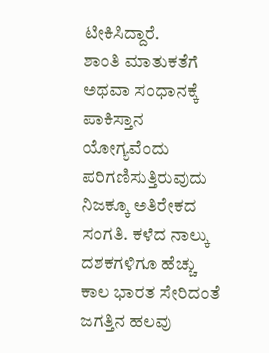ಟೀಕಿಸಿದ್ದಾರೆ.
ಶಾಂತಿ ಮಾತುಕತೆಗೆ ಅಥವಾ ಸಂಧಾನಕ್ಕೆ ಪಾಕಿಸ್ತಾನ ಯೋಗ್ಯವೆಂದು ಪರಿಗಣಿಸುತ್ತಿರುವುದು ನಿಜಕ್ಕೂ ಅತಿರೇಕದ ಸಂಗತಿ. ಕಳೆದ ನಾಲ್ಕು ದಶಕಗಳಿಗೂ ಹೆಚ್ಚು ಕಾಲ ಭಾರತ ಸೇರಿದಂತೆ ಜಗತ್ತಿನ ಹಲವು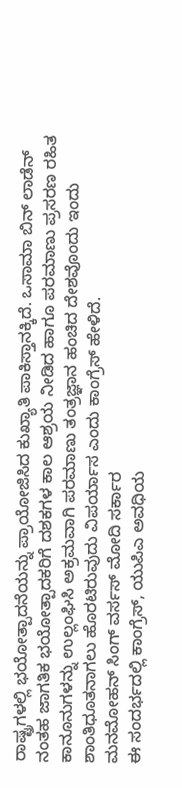ರಾಷ್ಟ್ರಗಳಲ್ಲಿ ಭಯೋತ್ಪಾದನೆಯನ್ನು ಪ್ರಾಯೋಜಿಸಿದ ಕುಖ್ಯಾತಿ ಪಾಕಿಸ್ತಾನಕ್ಕಿದೆ. ಒಸಾಮಾ ಬಿನ್ ಲಾಡೆನ್ ನಂತಹ ಜಾಗತಿಕ ಭಯೋತ್ಪಾದಕರಿಗೆ ದಶಕಗಳ ಕಾಲ ಆಶ್ರಯ ನೀಡಿದ ಹಾಗೂ ಪರಮಾಣು ಪ್ರಸರಣ ರಹಿತ ಕಾನೂನುಗಳನ್ನು ಉಲ್ಲಂಘಿಸಿ ಅಕ್ರಮವಾಗಿ ಪರಮಾಣು ತಂತ್ರಜ್ಞಾನ ಹಂಚಿದ ದೇಶವೊಂದು ಇಂದು ಶಾಂತಿಧೂತನಾಗಲು ಹೊರಟಿರುವುದು ವಿಪರ್ಯಾಸ ಎಂದು ಕಾಂಗ್ರೆಸ್ ಹೇಳಿದೆ.
ಮನಮೋಹನ್ ಸಿಂಗ್ ವರ್ಸಸ್ ಮೋದಿ ಸರ್ಕಾರ
ಈ ಸಂದರ್ಭದಲ್ಲಿ ಕಾಂಗ್ರೆಸ್, ಯುಪಿಎ ಅವಧಿಯ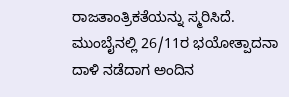ರಾಜತಾಂತ್ರಿಕತೆಯನ್ನು ಸ್ಮರಿಸಿದೆ. ಮುಂಬೈನಲ್ಲಿ 26/11ರ ಭಯೋತ್ಪಾದನಾ ದಾಳಿ ನಡೆದಾಗ ಅಂದಿನ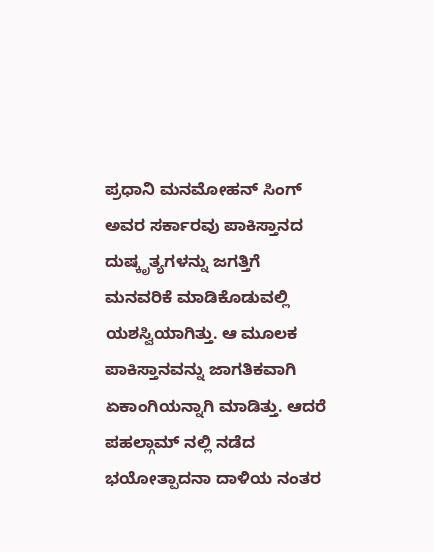ಪ್ರಧಾನಿ ಮನಮೋಹನ್ ಸಿಂಗ್ ಅವರ ಸರ್ಕಾರವು ಪಾಕಿಸ್ತಾನದ ದುಷ್ಕೃತ್ಯಗಳನ್ನು ಜಗತ್ತಿಗೆ ಮನವರಿಕೆ ಮಾಡಿಕೊಡುವಲ್ಲಿ ಯಶಸ್ವಿಯಾಗಿತ್ತು. ಆ ಮೂಲಕ ಪಾಕಿಸ್ತಾನವನ್ನು ಜಾಗತಿಕವಾಗಿ ಏಕಾಂಗಿಯನ್ನಾಗಿ ಮಾಡಿತ್ತು. ಆದರೆ ಪಹಲ್ಗಾಮ್ ನಲ್ಲಿ ನಡೆದ ಭಯೋತ್ಪಾದನಾ ದಾಳಿಯ ನಂತರ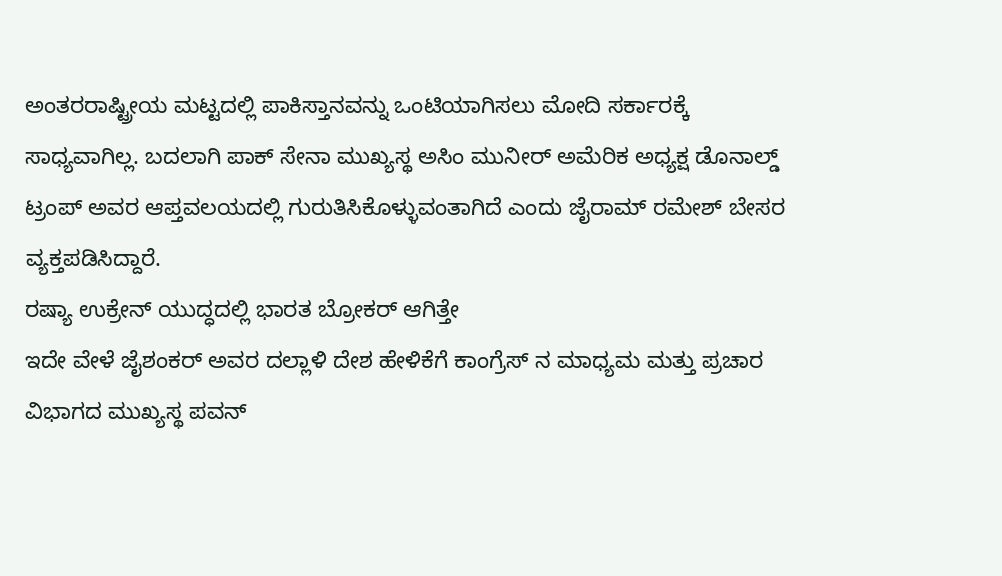ಅಂತರರಾಷ್ಟ್ರೀಯ ಮಟ್ಟದಲ್ಲಿ ಪಾಕಿಸ್ತಾನವನ್ನು ಒಂಟಿಯಾಗಿಸಲು ಮೋದಿ ಸರ್ಕಾರಕ್ಕೆ ಸಾಧ್ಯವಾಗಿಲ್ಲ. ಬದಲಾಗಿ ಪಾಕ್ ಸೇನಾ ಮುಖ್ಯಸ್ಥ ಅಸಿಂ ಮುನೀರ್ ಅಮೆರಿಕ ಅಧ್ಯಕ್ಷ ಡೊನಾಲ್ಡ್ ಟ್ರಂಪ್ ಅವರ ಆಪ್ತವಲಯದಲ್ಲಿ ಗುರುತಿಸಿಕೊಳ್ಳುವಂತಾಗಿದೆ ಎಂದು ಜೈರಾಮ್ ರಮೇಶ್ ಬೇಸರ ವ್ಯಕ್ತಪಡಿಸಿದ್ದಾರೆ.
ರಷ್ಯಾ ಉಕ್ರೇನ್ ಯುದ್ಧದಲ್ಲಿ ಭಾರತ ಬ್ರೋಕರ್ ಆಗಿತ್ತೇ
ಇದೇ ವೇಳೆ ಜೈಶಂಕರ್ ಅವರ ದಲ್ಲಾಳಿ ದೇಶ ಹೇಳಿಕೆಗೆ ಕಾಂಗ್ರೆಸ್ ನ ಮಾಧ್ಯಮ ಮತ್ತು ಪ್ರಚಾರ ವಿಭಾಗದ ಮುಖ್ಯಸ್ಥ ಪವನ್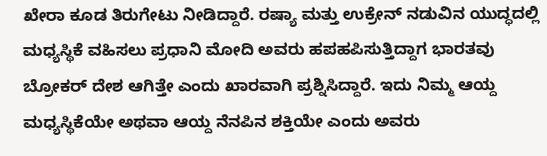ಖೇರಾ ಕೂಡ ತಿರುಗೇಟು ನೀಡಿದ್ದಾರೆ. ರಷ್ಯಾ ಮತ್ತು ಉಕ್ರೇನ್ ನಡುವಿನ ಯುದ್ಧದಲ್ಲಿ ಮಧ್ಯಸ್ಥಿಕೆ ವಹಿಸಲು ಪ್ರಧಾನಿ ಮೋದಿ ಅವರು ಹಪಹಪಿಸುತ್ತಿದ್ದಾಗ ಭಾರತವು ಬ್ರೋಕರ್ ದೇಶ ಆಗಿತ್ತೇ ಎಂದು ಖಾರವಾಗಿ ಪ್ರಶ್ನಿಸಿದ್ದಾರೆ. ಇದು ನಿಮ್ಮ ಆಯ್ದ ಮಧ್ಯಸ್ಥಿಕೆಯೇ ಅಥವಾ ಆಯ್ದ ನೆನಪಿನ ಶಕ್ತಿಯೇ ಎಂದು ಅವರು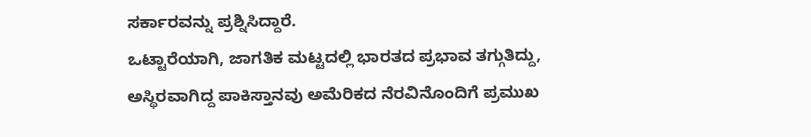ಸರ್ಕಾರವನ್ನು ಪ್ರಶ್ನಿಸಿದ್ದಾರೆ.
ಒಟ್ಟಾರೆಯಾಗಿ, ಜಾಗತಿಕ ಮಟ್ಟದಲ್ಲಿ ಭಾರತದ ಪ್ರಭಾವ ತಗ್ಗುತಿದ್ದು, ಅಸ್ಥಿರವಾಗಿದ್ದ ಪಾಕಿಸ್ತಾನವು ಅಮೆರಿಕದ ನೆರವಿನೊಂದಿಗೆ ಪ್ರಮುಖ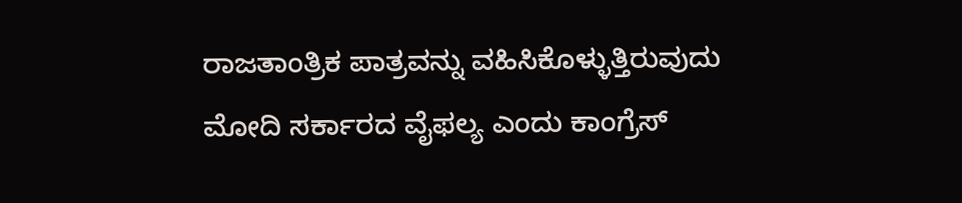ರಾಜತಾಂತ್ರಿಕ ಪಾತ್ರವನ್ನು ವಹಿಸಿಕೊಳ್ಳುತ್ತಿರುವುದು ಮೋದಿ ಸರ್ಕಾರದ ವೈಫಲ್ಯ ಎಂದು ಕಾಂಗ್ರೆಸ್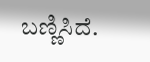ಬಣ್ಣಿಸಿದೆ.